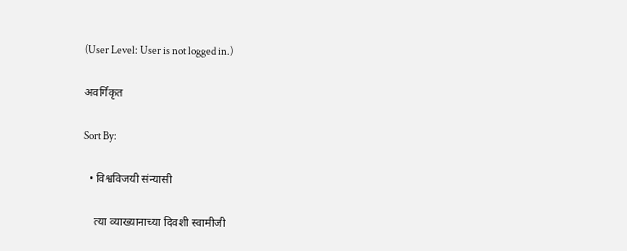(User Level: User is not logged in.)

अवर्गिकृत

Sort By:

  • विश्वविजयी संन्यासी

    त्या व्याख्यानाच्या दिवशी स्वामीजी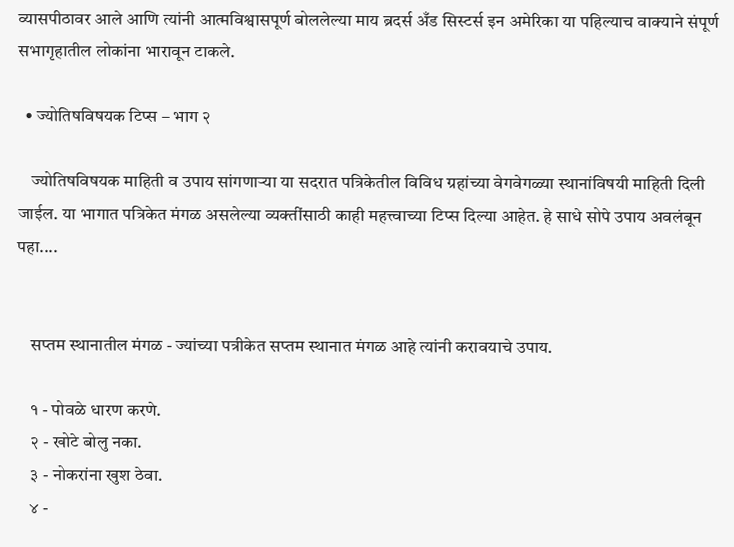व्यासपीठावर आले आणि त्यांनी आत्मविश्वासपूर्ण बोललेल्या माय ब्रदर्स अँड सिस्टर्स इन अमेरिका या पहिल्याच वाक्याने संपूर्ण सभागृहातील लोकांना भारावून टाकले.

  • ज्योतिषविषयक टिप्स – भाग २

    ज्योतिषविषयक माहिती व उपाय सांगणार्‍या या सदरात पत्रिकेतील विविध ग्रहांच्या वेगवेगळ्या स्थानांविषयी माहिती दिली जाईल. या भागात पत्रिकेत मंगळ असलेल्या व्यक्तींसाठी काही महत्त्वाच्या टिप्स दिल्या आहेत. हे साधे सोपे उपाय अवलंबून पहा....


    सप्तम स्थानातील मंगळ - ज्यांच्या पत्रीकेत सप्तम स्थानात मंगळ आहे त्यांनी करावयाचे उपाय.

    १ - पोवळे धारण करणे.
    २ - खोटे बोलु नका.
    ३ - नोकरांना खुश ठेवा.
    ४ -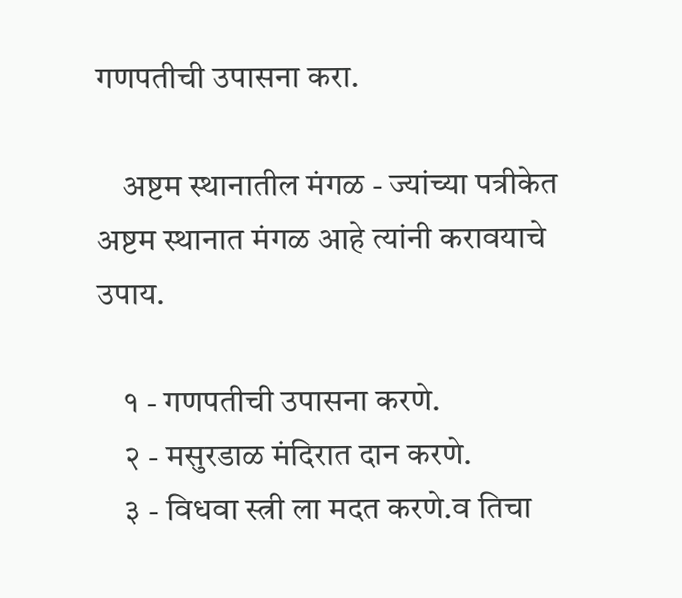गणपतीची उपासना करा.

    अष्टम स्थानातील मंगळ - ज्यांच्या पत्रीकेत अष्टम स्थानात मंगळ आहे त्यांनी करावयाचे उपाय.

    १ - गणपतीची उपासना करणे.
    २ - मसुरडाळ मंदिरात दान करणे.
    ३ - विधवा स्त्री ला मदत करणे.व तिचा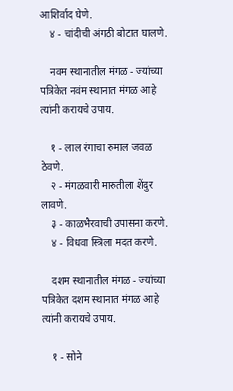आशिर्वाद घेणे.
    ४ - चांदीची अंगठी बोटात घालणे.

    नवम स्थानातील मंगळ - ज्यांच्या पत्रिकेत नवंम स्थानात मंगळ आहे त्यांनी करायचे उपाय.

    १ - लाल रंगाचा रुमाल जवळ ठेवणे.
    २ - मंगळवारी मारुतीला शेंदुर लावणे.
    ३ - काळभैरवाची उपासना करणे.
    ४ - विधवा स्त्रिला मदत करणे.

    दशम स्थानातील मंगळ - ज्यांच्या पत्रिकेत दशम स्थानात मंगळ आहे त्यांनी करायचे उपाय.

    १ - सोने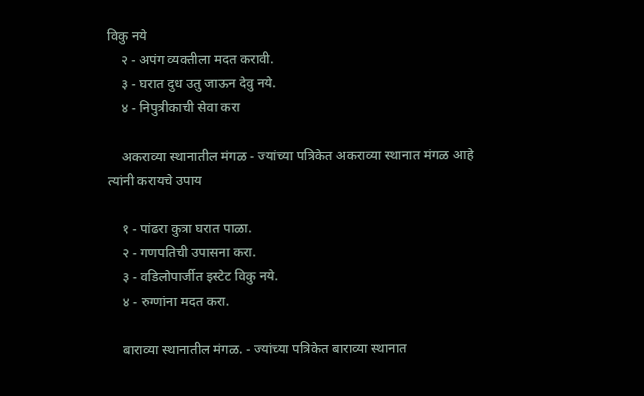विकु नये
    २ - अपंग व्यक्तीला मदत करावी.
    ३ - घरात दुध उतु जाऊन देवु नये.
    ४ - निपुत्रीकाची सेवा करा

    अकराव्या स्थानातील मंगळ - ज्यांच्या पत्रिकेत अकराव्या स्थानात मंगळ आहे त्यांनी करायचे उपाय

    १ - पांढरा कुत्रा घरात पाळा.
    २ - गणपतिची उपासना करा.
    ३ - वडिलोपार्जीत इस्टेट विकु नये.
    ४ - रुग्णांना मदत करा.

    बाराव्या स्थानातील मंगळ. - ज्यांच्या पत्रिकेत बाराव्या स्थानात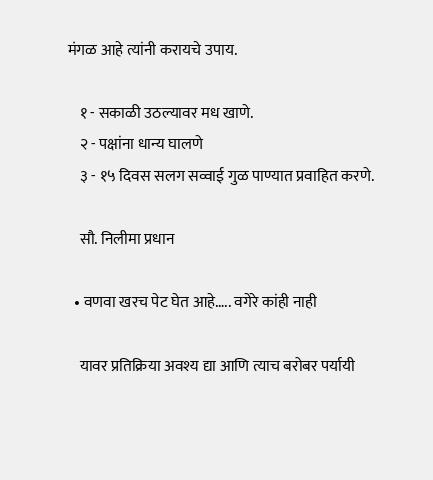मंगळ आहे त्यांनी करायचे उपाय.

    १ - सकाळी उठल्यावर मध खाणे.
    २ - पक्षांना धान्य घालणे
    ३ - १५ दिवस सलग सव्वाई गुळ पाण्यात प्रवाहित करणे.

    सौ. निलीमा प्रधान

  • वणवा खरच पेट घेत आहे….. वगेरे कांही नाही

    यावर प्रतिक्रिया अवश्य द्या आणि त्याच बरोबर पर्यायी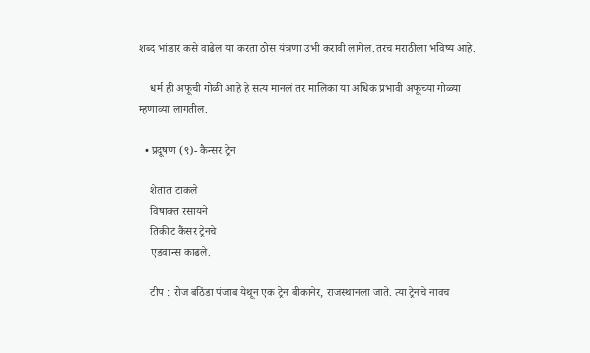शब्द भांडार कसे वाढेल या करता ठोस यंत्रणा उभी करावी लागेल.तरच मराठीला भविष्य आहे.

    धर्म ही अफूची गोळी आहे हे सत्य मानलं तर मालिका या अधिक प्रभावी अफूच्या गोळ्या म्हणाव्या लागतील.

  • प्रदूषण (९)- कैन्सर ट्रेन

    शेतात टाकले
    विषाक्त रसायने
    तिकीट कैंसर ट्रेनचे
    एडवान्स काढले.

    टीप : रोज बठिंडा पंजाब येथून एक ट्रेन बीकानेर, राजस्थानला जाते. त्या ट्रेनचे नावच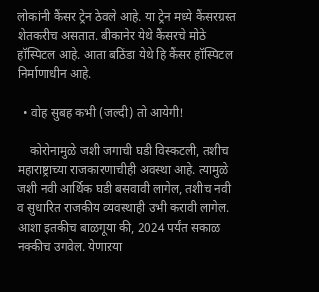लोकांनी कैंसर ट्रेन ठेवले आहे. या ट्रेन मध्ये कैंसरग्रस्त शेतकरीच असतात. बीकानेर येथे कैंसरचे मोठे हॉस्पिटल आहे. आता बठिंडा येथे हि कैंसर हॉस्पिटल निर्माणाधीन आहे.

  • वोह सुबह कभी (जल्दी) तो आयेगी!

    कोरोनामुळे जशी जगाची घडी विस्कटली, तशीच महाराष्ट्राच्या राजकारणाचीही अवस्था आहे. त्यामुळे जशी नवी आर्थिक घडी बसवावी लागेल, तशीच नवी व सुधारित राजकीय व्यवस्थाही उभी करावी लागेल. आशा इतकीच बाळगूया की, 2024 पर्यंत सकाळ नक्कीच उगवेल. येणाऱया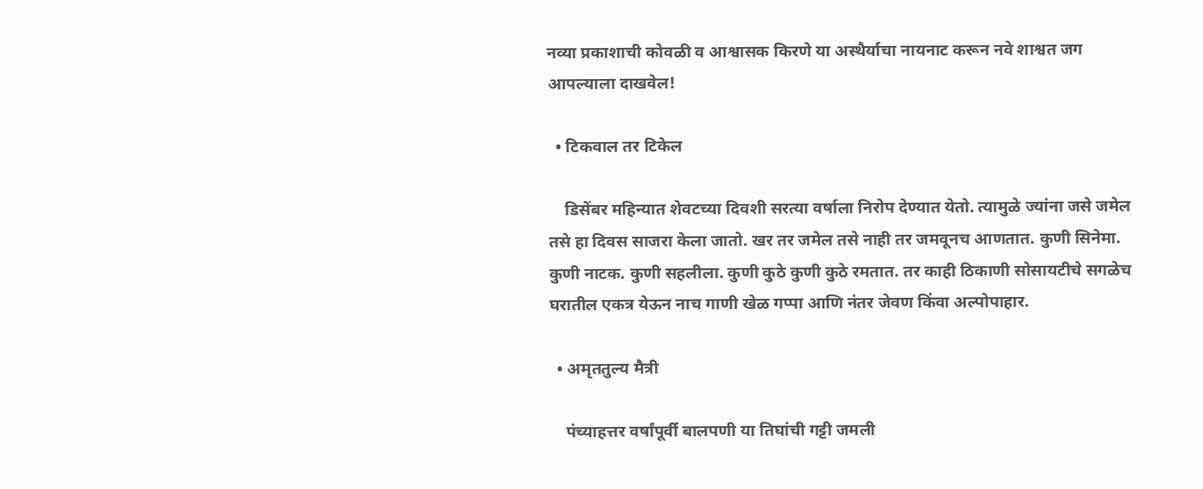नव्या प्रकाशाची कोवळी व आश्वासक किरणे या अस्थैर्याचा नायनाट करून नवे शाश्वत जग आपल्याला दाखवेल!

  • टिकवाल तर टिकेल

    डिसेंबर महिन्यात शेवटच्या दिवशी सरत्या वर्षाला निरोप देण्यात येतो. त्यामुळे ज्यांना जसे जमेल तसे हा दिवस साजरा केला जातो. खर तर जमेल तसे नाही तर जमवूनच आणतात. कुणी सिनेमा. कुणी नाटक. कुणी सहलीला. कुणी कुठे कुणी कुठे रमतात. तर काही ठिकाणी सोसायटीचे सगळेच घरातील एकत्र येऊन नाच गाणी खेळ गप्पा आणि नंतर जेवण किंवा अल्पोपाहार.

  • अमृततुल्य मैत्री

    पंच्याहत्तर वर्षांपूर्वी बालपणी या तिघांची गट्टी जमली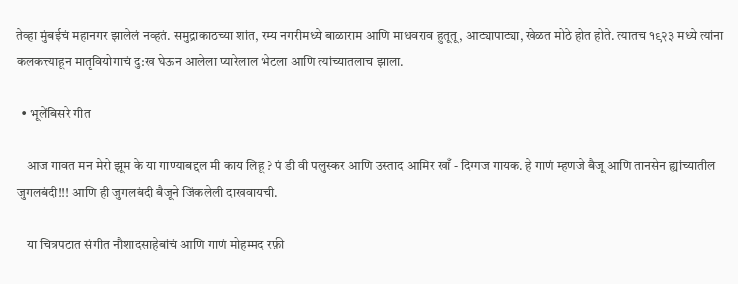तेव्हा मुंबईचं महानगर झालेलं नव्हतं. समुद्राकाठच्या शांत, रम्य नगरीमध्ये बाळाराम आणि माधवराव हुतूतू, आट्यापाट्या, खेळत मोठे होत होते. त्यातच १९२३ मध्ये त्यांना कलकत्त्याहून मातृवियोगाचं दु:ख घेऊन आलेला प्यारेलाल भेटला आणि त्यांच्यातलाच झाला.

  • भूलेंबिसरे गीत

    आज गावत मन मेरो झूम के या गाण्याबद्दल मी काय लिहू ? पं डी वी पलुस्कर आणि उस्ताद आमिर खाँ - दिग्गज गायक. हे गाणं म्हणजे बैजू आणि तानसेन ह्यांच्यातील जुगलबंदी!!! आणि ही जुगलबंदी बैजूने जिंकलेली दाखवायची.

    या चित्रपटात संगीत नौशादसाहेबांचं आणि गाणं मोहम्मद रफ़ी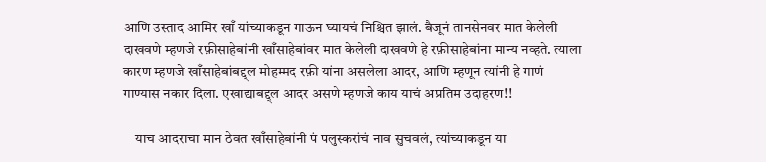आणि उस्ताद आमिर खाँ यांच्याकडून गाऊन घ्यायचं निश्चित झालं. बैजूनं तानसेनवर मात केलेली दाखवणे म्हणजे रफ़ीसाहेबांनी खाँसाहेबांवर मात केलेली दाखवणे हे रफ़ीसाहेबांना मान्य नव्हते. त्याला कारण म्हणजे खाँसाहेबांबद्द्ल मोहम्मद रफ़ी यांना असलेला आदर, आणि म्हणून त्यांनी हे गाणं गाण्यास नकार दिला. एखाद्याबद्द्ल आदर असणे म्हणजे काय याचं अप्रतिम उदाहरण!!

    याच आदराचा मान ठेवत खाँसाहेबांनी पं पलुस्करांचं नाव सुचवलं, त्यांच्याकडून या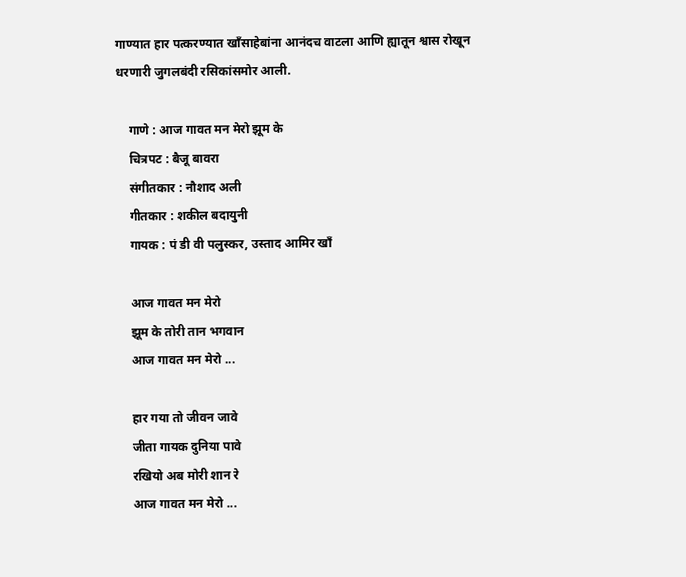गाण्यात हार पत्करण्यात खाँसाहेबांना आनंदच वाटला आणि ह्यातून श्वास रोखून धरणारी जुगलबंदी रसिकांसमोर आली.

    गाणे : आज गावत मन मेरो झूम के
    चित्रपट : बैजू बावरा
    संगीतकार : नौशाद अली
    गीतकार : शकील बदायुनी
    गायक : पं डी वी पलुस्कर, उस्ताद आमिर खाँ

    आज गावत मन मेरो
    झूम के तोरी तान भगवान
    आज गावत मन मेरो ...

    हार गया तो जीवन जावे
    जीता गायक दुनिया पावे
    रखियो अब मोरी शान रे
    आज गावत मन मेरो ...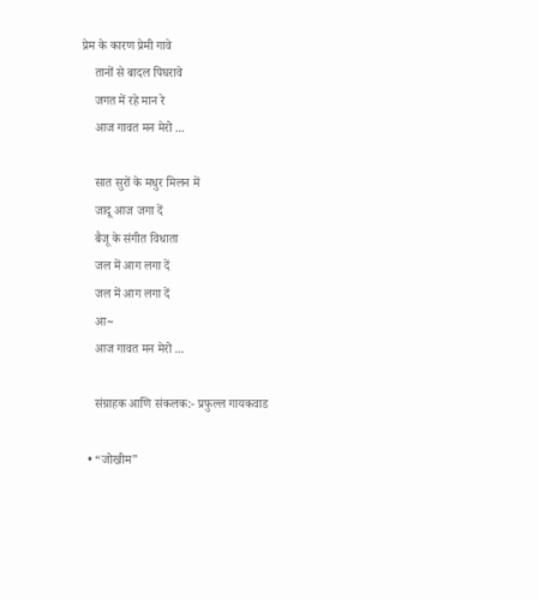प्रेम के कारण प्रेमी गावे
    तानों से बादल पिघरावे
    जगत में रहे मान रे
    आज गावत मन मेरो ...

    सात सुरों के मधुर मिलन में
    जादू आज जगा दें
    बैजू के संगीत विधाता
    जल में आग लगा दें
    जल में आग लगा दें
    आ~
    आज गावत मन मेरो ...

    संग्राहक आणि संकलक:- प्रफुल्ल गायकवाड

  • “जोखीम”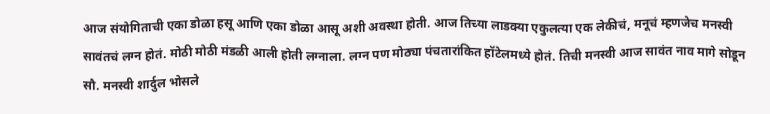आज संयोगिताची एका डोळा हसू आणि एका डोळा आसू अशी अवस्था होती. आज तिच्या लाडक्या एकुलत्या एक लेकीचं, मनूचं म्हणजेच मनस्वी सावंतचं लग्न होतं. मोठी मोठी मंडळी आली होती लग्नाला. लग्न पण मोठ्या पंचतारांकित हॉटेलमध्ये होतं. तिची मनस्वी आज सावंत नाव मागे सोडून सौ. मनस्वी शार्दुल भोसले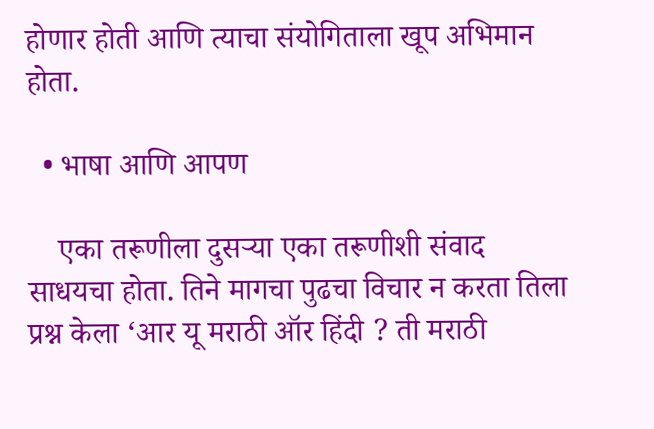होणार होती आणि त्याचा संयोगिताला खूप अभिमान होता.

  • भाषा आणि आपण

    एका तरूणीला दुसर्‍या एका तरूणीशी संवाद साधयचा होता. तिने मागचा पुढचा विचार न करता तिला प्रश्न केला ‘आर यू मराठी ऑर हिंदी ? ती मराठी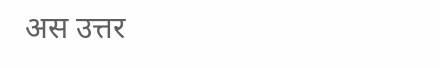अस उत्तर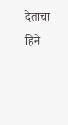देताचा हिने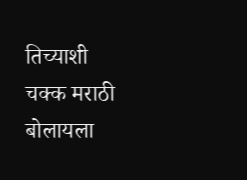तिच्याशी चक्क मराठी बोलायला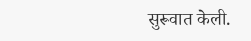सुरूवात केली.